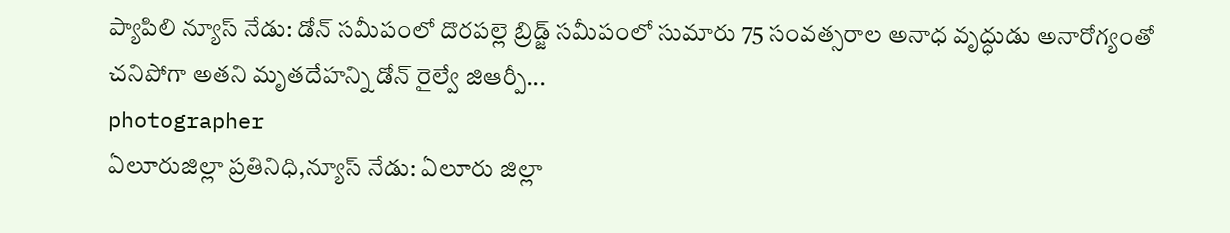ప్యాపిలి న్యూస్ నేడు: డోన్ సమీపంలో దొరపల్లె బ్రిడ్జ్ సమీపంలో సుమారు 75 సంవత్సరాల అనాధ వృద్ధుడు అనారోగ్యంతో చనిపోగా అతని మృతదేహన్ని డోన్ రైల్వే జిఆర్పీ...
photographer
ఏలూరుజిల్లా ప్రతినిధి,న్యూస్ నేడు: ఏలూరు జిల్లా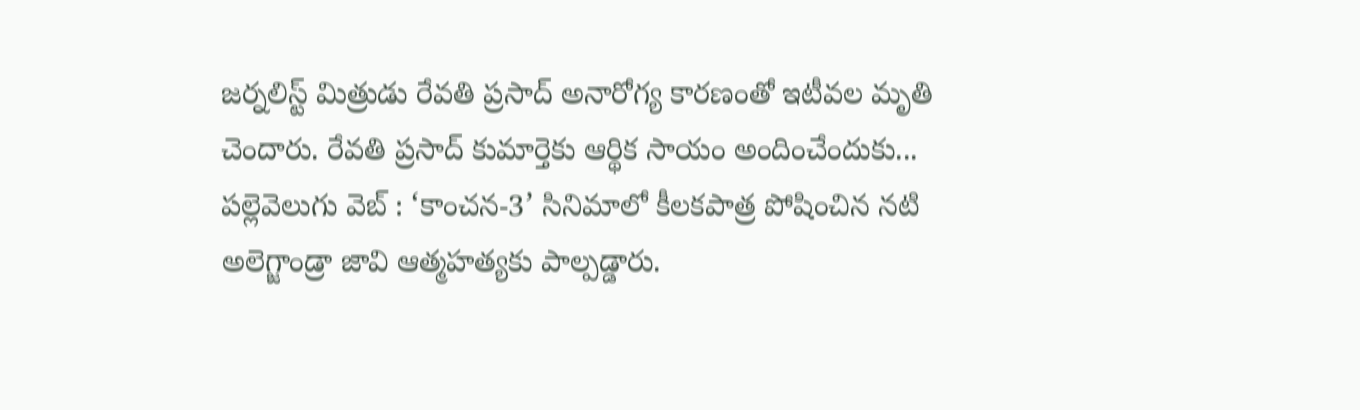జర్నలిస్ట్ మిత్రుడు రేవతి ప్రసాద్ అనారోగ్య కారణంతో ఇటీవల మృతి చెందారు. రేవతి ప్రసాద్ కుమార్తెకు ఆర్థిక సాయం అందించేందుకు...
పల్లెవెలుగు వెబ్ : ‘కాంచన-3’ సినిమాలో కీలకపాత్ర పోషించిన నటి అలెగ్జాండ్రా జావి ఆత్మహత్యకు పాల్పడ్డారు.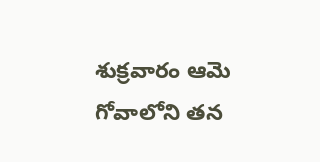శుక్రవారం ఆమె గోవాలోని తన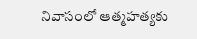నివాసంలో ఆత్మహత్యకు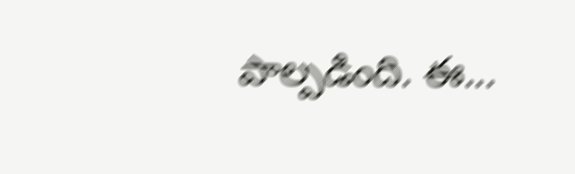పాల్పడింది. ఈ...